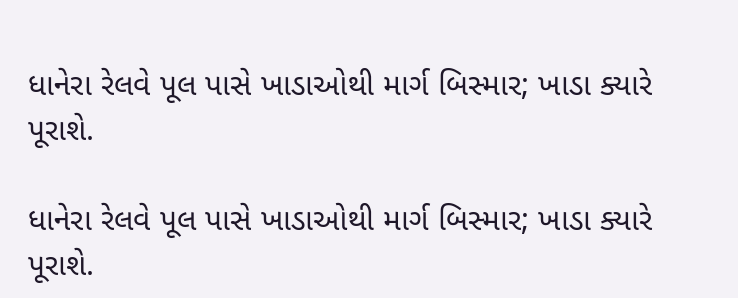ધાનેરા રેલવે પૂલ પાસે ખાડાઓથી માર્ગ બિસ્માર; ખાડા ક્યારે પૂરાશે.

ધાનેરા રેલવે પૂલ પાસે ખાડાઓથી માર્ગ બિસ્માર; ખાડા ક્યારે પૂરાશે.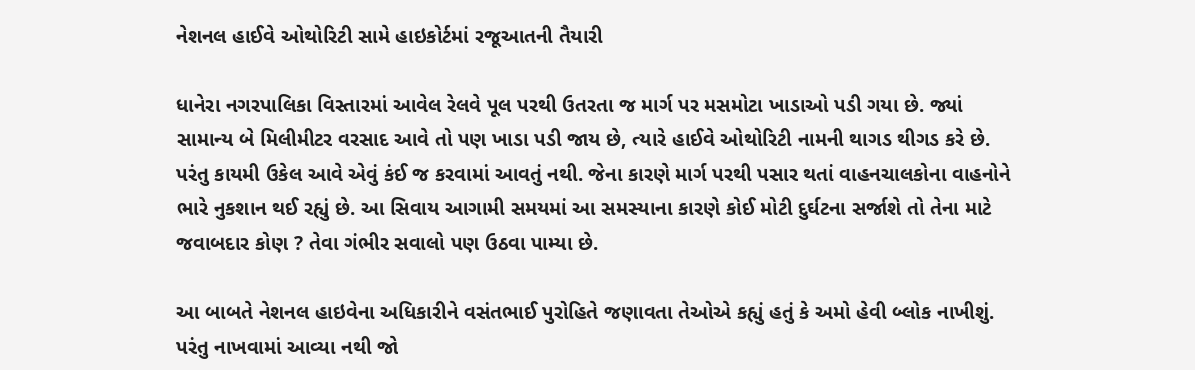નેશનલ હાઈવે ઓથોરિટી સામે હાઇકોર્ટમાં રજૂઆતની તૈયારી

ધાનેરા નગરપાલિકા વિસ્તારમાં આવેલ રેલવે પૂલ પરથી ઉતરતા જ માર્ગ પર મસમોટા ખાડાઓ પડી ગયા છે. જ્યાં સામાન્ય બે મિલીમીટર વરસાદ આવે તો પણ ખાડા પડી જાય છે, ત્યારે હાઈવે ઓથોરિટી નામની થાગડ થીગડ કરે છે. પરંતુ કાયમી ઉકેલ આવે એવું કંઈ જ કરવામાં આવતું નથી. જેના કારણે માર્ગ પરથી પસાર થતાં વાહનચાલકોના વાહનોને ભારે નુકશાન થઈ રહ્યું છે. આ સિવાય આગામી સમયમાં આ સમસ્યાના કારણે કોઈ મોટી દુર્ઘટના સર્જાશે તો તેના માટે જવાબદાર કોણ ? તેવા ગંભીર સવાલો પણ ઉઠવા પામ્યા છે.

આ બાબતે નેશનલ હાઇવેના અધિકારીને વસંતભાઈ પુરોહિતે જણાવતા તેઓએ કહ્યું હતું કે અમો હેવી બ્લોક નાખીશું. પરંતુ નાખવામાં આવ્યા નથી જો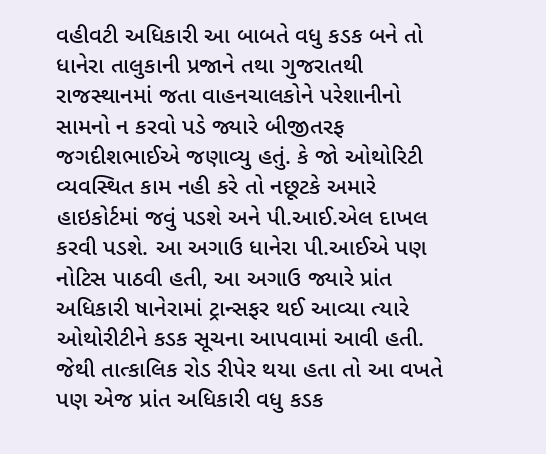વહીવટી અધિકારી આ બાબતે વધુ કડક બને તો ધાનેરા તાલુકાની પ્રજાને તથા ગુજરાતથી રાજસ્થાનમાં જતા વાહનચાલકોને પરેશાનીનો સામનો ન કરવો પડે જ્યારે બીજીતરફ જગદીશભાઈએ જણાવ્યુ હતું. કે જો ઓથોરિટી વ્યવસ્થિત કામ નહી કરે તો નછૂટકે અમારે હાઇકોર્ટમાં જવું પડશે અને પી.આઈ.એલ દાખલ કરવી પડશે. આ અગાઉ ધાનેરા પી.આઈએ પણ નોટિસ પાઠવી હતી, આ અગાઉ જ્યારે પ્રાંત અધિકારી ષાનેરામાં ટ્રાન્સફર થઈ આવ્યા ત્યારે ઓથોરીટીને કડક સૂચના આપવામાં આવી હતી. જેથી તાત્કાલિક રોડ રીપેર થયા હતા તો આ વખતે પણ એજ પ્રાંત અધિકારી વધુ કડક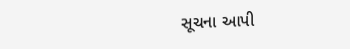સૂચના આપી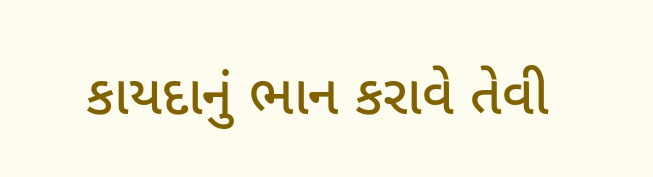કાયદાનું ભાન કરાવે તેવી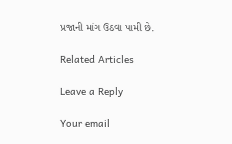પ્રજાની માંગ ઉઠવા પામી છે.

Related Articles

Leave a Reply

Your email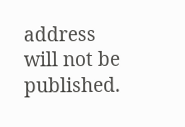address will not be published.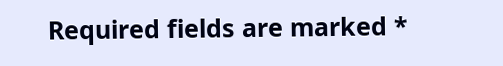Required fields are marked *